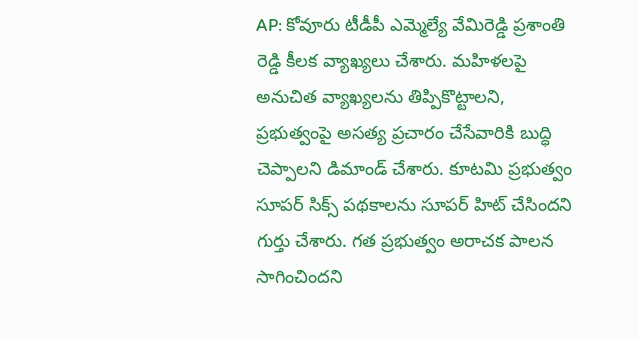AP: కోవూరు టీడీపీ ఎమ్మెల్యే వేమిరెడ్డి ప్రశాంతి రెడ్డి కీలక వ్యాఖ్యలు చేశారు. మహిళలపై అనుచిత వ్యాఖ్యలను తిప్పికొట్టాలని, ప్రభుత్వంపై అసత్య ప్రచారం చేసేవారికి బుద్ధి చెప్పాలని డిమాండ్ చేశారు. కూటమి ప్రభుత్వం సూపర్ సిక్స్ పథకాలను సూపర్ హిట్ చేసిందని గుర్తు చేశారు. గత ప్రభుత్వం అరాచక పాలన సాగించిందని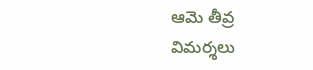ఆమె తీవ్ర విమర్శలు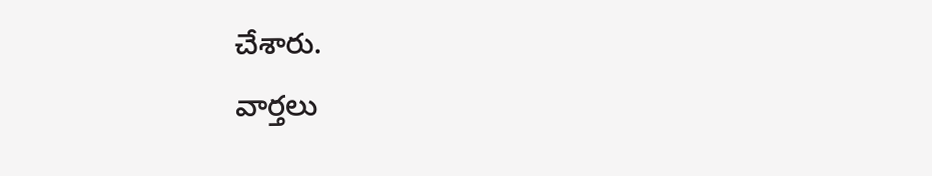చేశారు.
వార్తలు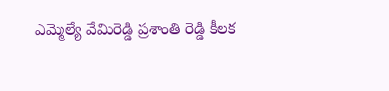ఎమ్మెల్యే వేమిరెడ్డి ప్రశాంతి రెడ్డి కీలక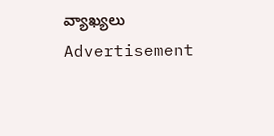వ్యాఖ్యలు
Advertisement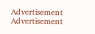Advertisement
Advertisement